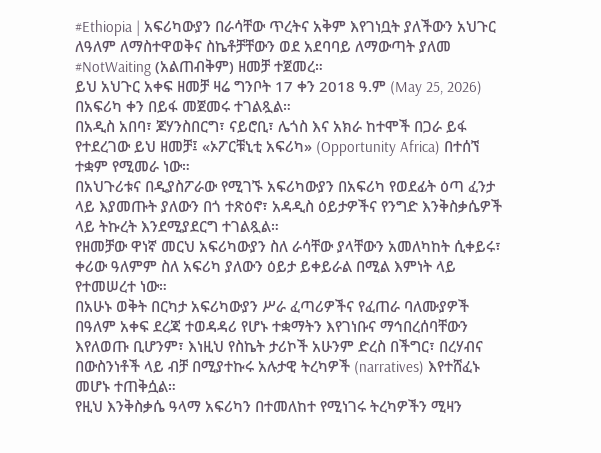#Ethiopia | አፍሪካውያን በራሳቸው ጥረትና አቅም እየገነቧት ያለችውን አህጉር ለዓለም ለማስተዋወቅና ስኬቶቻቸውን ወደ አደባባይ ለማውጣት ያለመ #NotWaiting (አልጠብቅም) ዘመቻ ተጀመረ።
ይህ አህጉር አቀፍ ዘመቻ ዛሬ ግንቦት 17 ቀን 2018 ዓ.ም (May 25, 2026) በአፍሪካ ቀን በይፋ መጀመሩ ተገልጿል።
በአዲስ አበባ፣ ጆሃንስበርግ፣ ናይሮቢ፣ ሌጎስ እና አክራ ከተሞች በጋራ ይፋ የተደረገው ይህ ዘመቻ፤ «ኦፖርቹኒቲ አፍሪካ» (Opportunity Africa) በተሰኘ ተቋም የሚመራ ነው።
በአህጉሪቱና በዲያስፖራው የሚገኙ አፍሪካውያን በአፍሪካ የወደፊት ዕጣ ፈንታ ላይ እያመጡት ያለውን በጎ ተጽዕኖ፣ አዳዲስ ዕይታዎችና የንግድ እንቅስቃሴዎች ላይ ትኩረት እንደሚያደርግ ተገልጿል።
የዘመቻው ዋነኛ መርህ አፍሪካውያን ስለ ራሳቸው ያላቸውን አመለካከት ሲቀይሩ፣ ቀሪው ዓለምም ስለ አፍሪካ ያለውን ዕይታ ይቀይራል በሚል እምነት ላይ የተመሠረተ ነው።
በአሁኑ ወቅት በርካታ አፍሪካውያን ሥራ ፈጣሪዎችና የፈጠራ ባለሙያዎች በዓለም አቀፍ ደረጃ ተወዳዳሪ የሆኑ ተቋማትን እየገነቡና ማኅበረሰባቸውን እየለወጡ ቢሆንም፣ እነዚህ የስኬት ታሪኮች አሁንም ድረስ በችግር፣ በረሃብና በውስንነቶች ላይ ብቻ በሚያተኩሩ አሉታዊ ትረካዎች (narratives) እየተሸፈኑ መሆኑ ተጠቅሷል።
የዚህ እንቅስቃሴ ዓላማ አፍሪካን በተመለከተ የሚነገሩ ትረካዎችን ሚዛን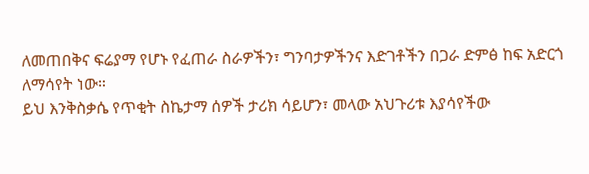ለመጠበቅና ፍሬያማ የሆኑ የፈጠራ ስራዎችን፣ ግንባታዎችንና እድገቶችን በጋራ ድምፅ ከፍ አድርጎ ለማሳየት ነው።
ይህ እንቅስቃሴ የጥቂት ስኬታማ ሰዎች ታሪክ ሳይሆን፣ መላው አህጉሪቱ እያሳየችው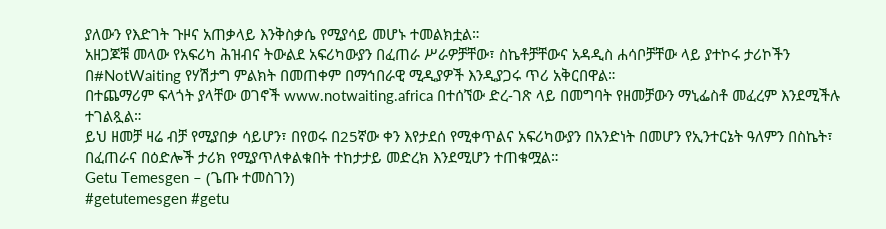ያለውን የእድገት ጉዞና አጠቃላይ እንቅስቃሴ የሚያሳይ መሆኑ ተመልክቷል።
አዘጋጆቹ መላው የአፍሪካ ሕዝብና ትውልደ አፍሪካውያን በፈጠራ ሥራዎቻቸው፣ ስኬቶቻቸውና አዳዲስ ሐሳቦቻቸው ላይ ያተኮሩ ታሪኮችን በ#NotWaiting የሃሽታግ ምልክት በመጠቀም በማኅበራዊ ሚዲያዎች እንዲያጋሩ ጥሪ አቅርበዋል።
በተጨማሪም ፍላጎት ያላቸው ወገኖች www.notwaiting.africa በተሰኘው ድረ-ገጽ ላይ በመግባት የዘመቻውን ማኒፌስቶ መፈረም እንደሚችሉ ተገልጿል።
ይህ ዘመቻ ዛሬ ብቻ የሚያበቃ ሳይሆን፣ በየወሩ በ25ኛው ቀን እየታደሰ የሚቀጥልና አፍሪካውያን በአንድነት በመሆን የኢንተርኔት ዓለምን በስኬት፣ በፈጠራና በዕድሎች ታሪክ የሚያጥለቀልቁበት ተከታታይ መድረክ እንደሚሆን ተጠቁሟል።
Getu Temesgen – (ጌጡ ተመስገን)
#getutemesgen #getu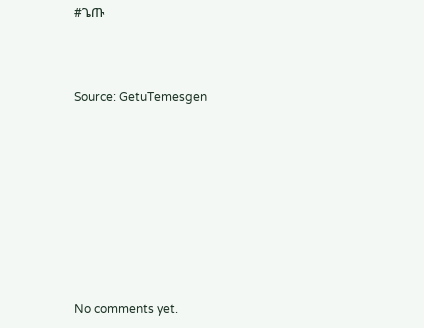#ጌጡ



Source: GetuTemesgen









No comments yet.